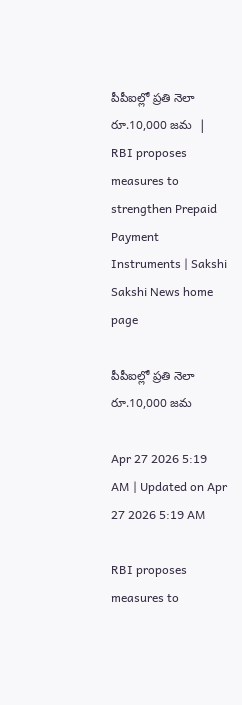పీపీఐల్లో ప్రతి నెలా రూ.10,000 జమ  | RBI proposes measures to strengthen Prepaid Payment Instruments | Sakshi
Sakshi News home page

పీపీఐల్లో ప్రతి నెలా రూ.10,000 జమ

Apr 27 2026 5:19 AM | Updated on Apr 27 2026 5:19 AM

RBI proposes measures to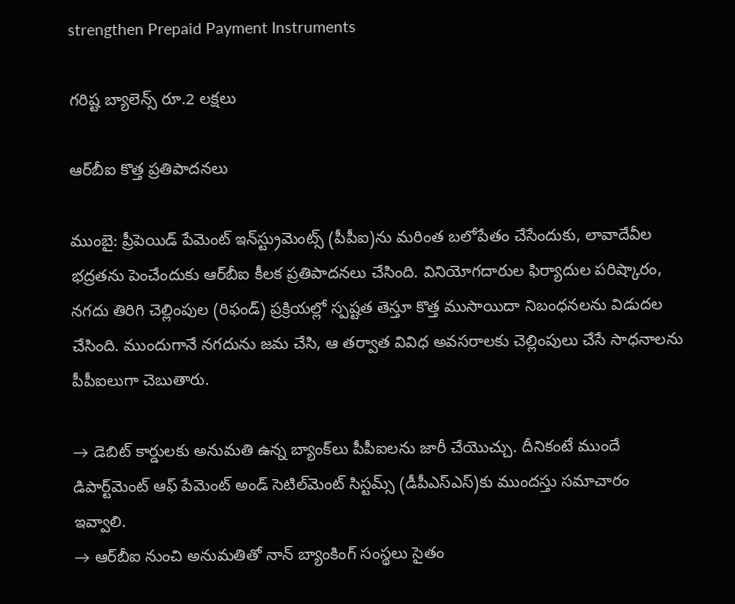strengthen Prepaid Payment Instruments

గరిష్ట బ్యాలెన్స్‌ రూ.2 లక్షలు

ఆర్‌బీఐ కొత్త ప్రతిపాదనలు

ముంబై: ప్రీపెయిడ్‌ పేమెంట్‌ ఇన్‌స్ట్రుమెంట్స్‌ (పీపీఐ)ను మరింత బలోపేతం చేసేందుకు, లావాదేవీల భద్రతను పెంచేందుకు ఆర్‌బీఐ కీలక ప్రతిపాదనలు చేసింది. వినియోగదారుల ఫిర్యాదుల పరిష్కారం, నగదు తిరిగి చెల్లింపుల (రిఫండ్‌) ప్రక్రియల్లో స్పష్టత తెస్తూ కొత్త ముసాయిదా నిబంధనలను విడుదల చేసింది. ముందుగానే నగదును జమ చేసి, ఆ తర్వాత వివిధ అవసరాలకు చెల్లింపులు చేసే సాధనాలను పీపీఐలుగా చెబుతారు.

→ డెబిట్‌ కార్డులకు అనుమతి ఉన్న బ్యాంక్‌లు పీపీఐలను జారీ చేయొచ్చు. దీనికంటే ముందే డిపార్ట్‌మెంట్‌ ఆఫ్‌ పేమెంట్‌ అండ్‌ సెటిల్‌మెంట్‌ సిస్టమ్స్‌ (డీపీఎస్‌ఎస్‌)కు ముందస్తు సమాచారం ఇవ్వాలి.
→ ఆర్‌బీఐ నుంచి అనుమతితో నాన్‌ బ్యాంకింగ్‌ సంస్థలు సైతం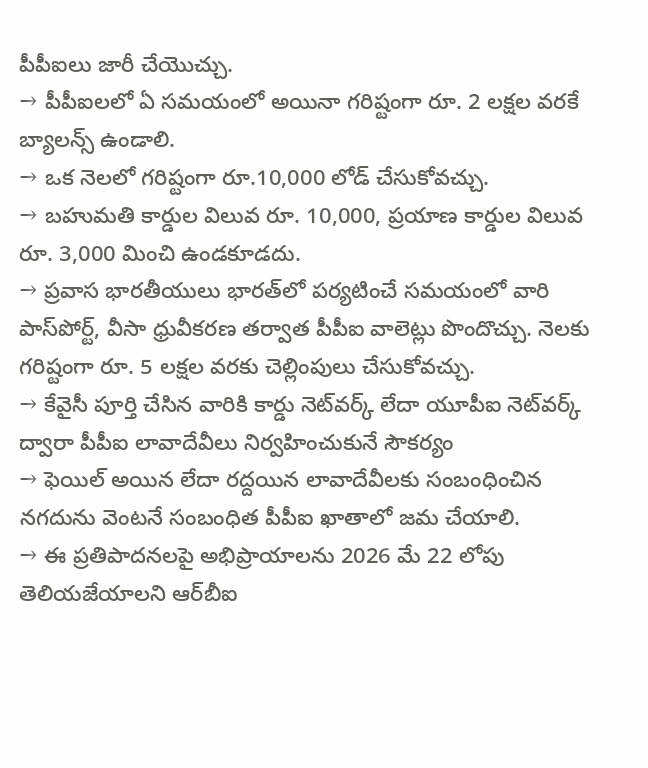పీపీఐలు జారీ చేయొచ్చు.
→ పీపీఐలలో ఏ సమయంలో అయినా గరిష్టంగా రూ. 2 లక్షల వరకే బ్యాలన్స్‌ ఉండాలి.
→ ఒక నెలలో గరిష్టంగా రూ.10,000 లోడ్‌ చేసుకోవచ్చు.
→ బహుమతి కార్డుల విలువ రూ. 10,000, ప్రయాణ కార్డుల విలువ రూ. 3,000 మించి ఉండకూడదు.
→ ప్రవాస భారతీయులు భారత్‌లో పర్యటించే సమయంలో వారి పాస్‌పోర్ట్, వీసా ధ్రువీకరణ తర్వాత పీపీఐ వాలెట్లు పొందొచ్చు. నెలకు గరిష్టంగా రూ. 5 లక్షల వరకు చెల్లింపులు చేసుకోవచ్చు.
→ కేవైసీ పూర్తి చేసిన వారికి కార్డు నెట్‌వర్క్‌ లేదా యూపీఐ నెట్‌వర్క్‌ ద్వారా పీపీఐ లావాదేవీలు నిర్వహించుకునే సౌకర్యం
→ ఫెయిల్‌ అయిన లేదా రద్దయిన లావాదేవీలకు సంబంధించిన నగదును వెంటనే సంబంధిత పీపీఐ ఖాతాలో జమ చేయాలి.
→ ఈ ప్రతిపాదనలపై అభిప్రాయాలను 2026 మే 22 లోపు తెలియజేయాలని ఆర్‌బీఐ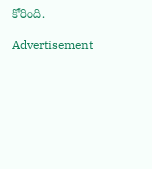కోరింది.

Advertisement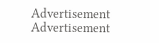Advertisement
Advertisement